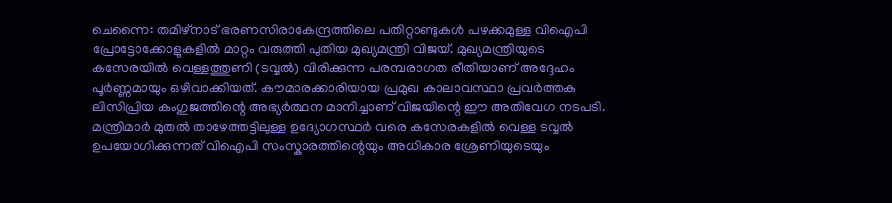ചെന്നൈ: തമിഴ്നാട് ഭരണസിരാകേന്ദ്രത്തിലെ പതിറ്റാണ്ടുകൾ പഴക്കമുള്ള വിഐപി പ്രോട്ടോക്കോളുകളിൽ മാറ്റം വരുത്തി പുതിയ മുഖ്യമന്ത്രി വിജയ്. മുഖ്യമന്ത്രിയുടെ കസേരയിൽ വെള്ളത്തുണി (ടവ്വൽ) വിരിക്കുന്ന പരമ്പരാഗത രീതിയാണ് അദ്ദേഹം പൂർണ്ണമായും ഒഴിവാക്കിയത്. കൗമാരക്കാരിയായ പ്രമുഖ കാലാവസ്ഥാ പ്രവർത്തക ലിസിപ്രിയ കംഗുജത്തിന്റെ അഭ്യർത്ഥന മാനിച്ചാണ് വിജയിന്റെ ഈ അതിവേഗ നടപടി.
മന്ത്രിമാർ മുതൽ താഴേത്തട്ടിലുള്ള ഉദ്യോഗസ്ഥർ വരെ കസേരകളിൽ വെള്ള ടവ്വൽ ഉപയോഗിക്കുന്നത് വിഐപി സംസ്കാരത്തിന്റെയും അധികാര ശ്രേണിയുടെയും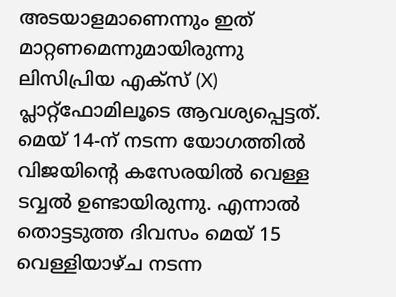അടയാളമാണെന്നും ഇത് മാറ്റണമെന്നുമായിരുന്നു ലിസിപ്രിയ എക്സ് (X) പ്ലാറ്റ്ഫോമിലൂടെ ആവശ്യപ്പെട്ടത്. മെയ് 14-ന് നടന്ന യോഗത്തിൽ വിജയിന്റെ കസേരയിൽ വെള്ള ടവ്വൽ ഉണ്ടായിരുന്നു. എന്നാൽ തൊട്ടടുത്ത ദിവസം മെയ് 15 വെള്ളിയാഴ്ച നടന്ന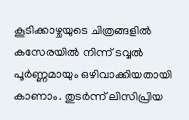കൂടിക്കാഴ്ചയുടെ ചിത്രങ്ങളിൽ കസേരയിൽ നിന്ന് ടവ്വൽ പൂർണ്ണമായും ഒഴിവാക്കിയതായി കാണാം. തുടർന്ന് ലിസിപ്രിയ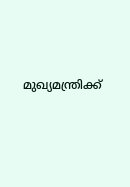മുഖ്യമന്ത്രിക്ക്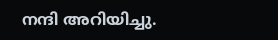നന്ദി അറിയിച്ചു.